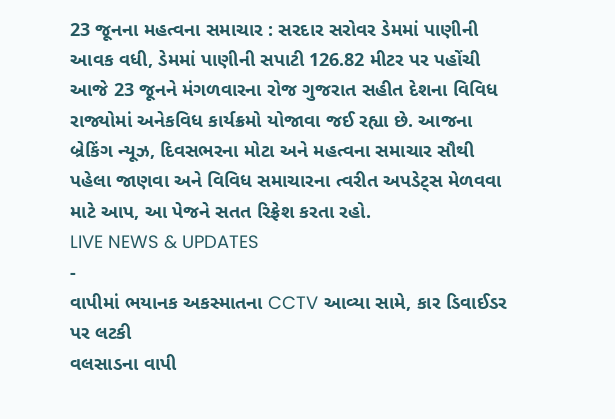23 જૂનના મહત્વના સમાચાર : સરદાર સરોવર ડેમમાં પાણીની આવક વધી, ડેમમાં પાણીની સપાટી 126.82 મીટર પર પહોંચી
આજે 23 જૂનને મંગળવારના રોજ ગુજરાત સહીત દેશના વિવિધ રાજ્યોમાં અનેકવિધ કાર્યક્રમો યોજાવા જઈ રહ્યા છે. આજના બ્રેકિંગ ન્યૂઝ, દિવસભરના મોટા અને મહત્વના સમાચાર સૌથી પહેલા જાણવા અને વિવિધ સમાચારના ત્વરીત અપડેટ્સ મેળવવા માટે આપ, આ પેજને સતત રિફ્રેશ કરતા રહો.
LIVE NEWS & UPDATES
-
વાપીમાં ભયાનક અકસ્માતના CCTV આવ્યા સામે, કાર ડિવાઈડર પર લટકી
વલસાડના વાપી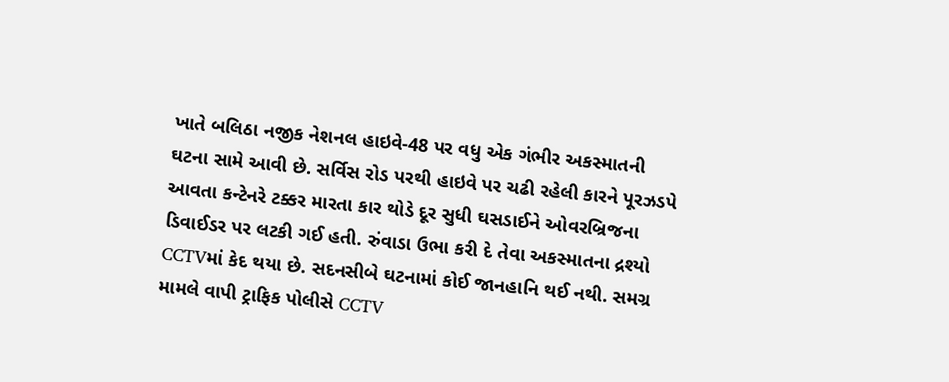ખાતે બલિઠા નજીક નેશનલ હાઇવે-48 પર વધુ એક ગંભીર અકસ્માતની ઘટના સામે આવી છે. સર્વિસ રોડ પરથી હાઇવે પર ચઢી રહેલી કારને પૂરઝડપે આવતા કન્ટેનરે ટક્કર મારતા કાર થોડે દૂર સુધી ઘસડાઈને ઓવરબ્રિજના ડિવાઈડર પર લટકી ગઈ હતી. રુંવાડા ઉભા કરી દે તેવા અકસ્માતના દ્રશ્યો CCTVમાં કેદ થયા છે. સદનસીબે ઘટનામાં કોઈ જાનહાનિ થઈ નથી. સમગ્ર મામલે વાપી ટ્રાફિક પોલીસે CCTV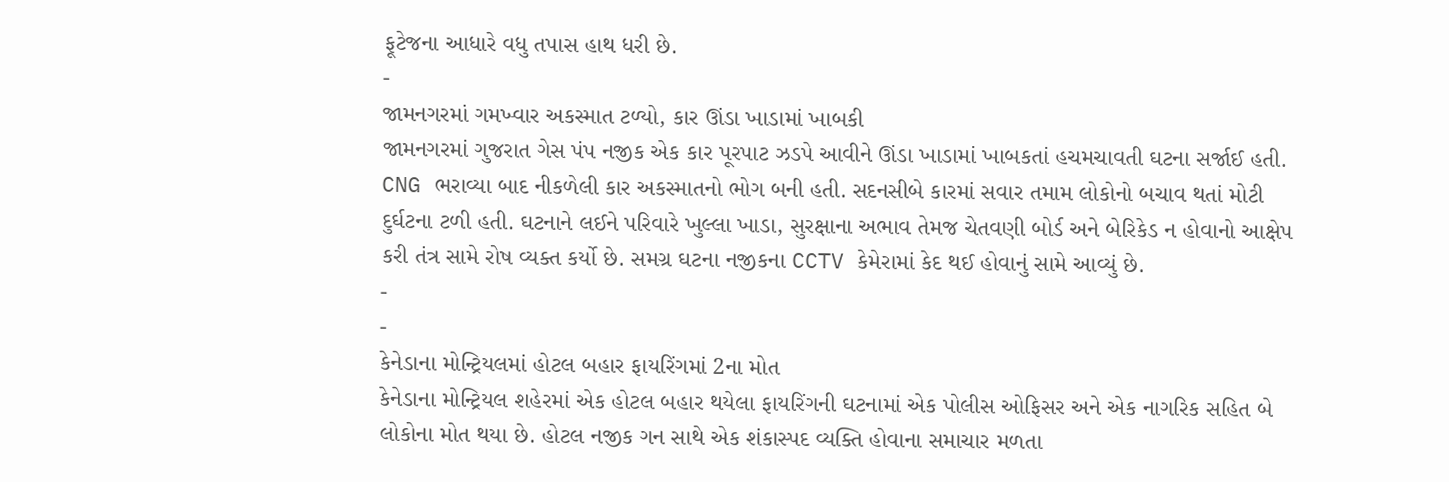ફૂટેજના આધારે વધુ તપાસ હાથ ધરી છે.
-
જામનગરમાં ગમખ્વાર અકસ્માત ટળ્યો, કાર ઊંડા ખાડામાં ખાબકી
જામનગરમાં ગુજરાત ગેસ પંપ નજીક એક કાર પૂરપાટ ઝડપે આવીને ઊંડા ખાડામાં ખાબકતાં હચમચાવતી ઘટના સર્જાઈ હતી. CNG ભરાવ્યા બાદ નીકળેલી કાર અકસ્માતનો ભોગ બની હતી. સદનસીબે કારમાં સવાર તમામ લોકોનો બચાવ થતાં મોટી દુર્ઘટના ટળી હતી. ઘટનાને લઈને પરિવારે ખુલ્લા ખાડા, સુરક્ષાના અભાવ તેમજ ચેતવણી બોર્ડ અને બેરિકેડ ન હોવાનો આક્ષેપ કરી તંત્ર સામે રોષ વ્યક્ત કર્યો છે. સમગ્ર ઘટના નજીકના CCTV કેમેરામાં કેદ થઈ હોવાનું સામે આવ્યું છે.
-
-
કેનેડાના મોન્ટ્રિયલમાં હોટલ બહાર ફાયરિંગમાં 2ના મોત
કેનેડાના મોન્ટ્રિયલ શહેરમાં એક હોટલ બહાર થયેલા ફાયરિંગની ઘટનામાં એક પોલીસ ઓફિસર અને એક નાગરિક સહિત બે લોકોના મોત થયા છે. હોટલ નજીક ગન સાથે એક શંકાસ્પદ વ્યક્તિ હોવાના સમાચાર મળતા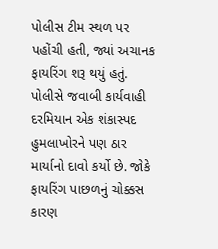પોલીસ ટીમ સ્થળ પર પહોંચી હતી, જ્યાં અચાનક ફાયરિંગ શરૂ થયું હતું. પોલીસે જવાબી કાર્યવાહી દરમિયાન એક શંકાસ્પદ હુમલાખોરને પણ ઠાર માર્યાનો દાવો કર્યો છે. જોકે ફાયરિંગ પાછળનું ચોક્કસ કારણ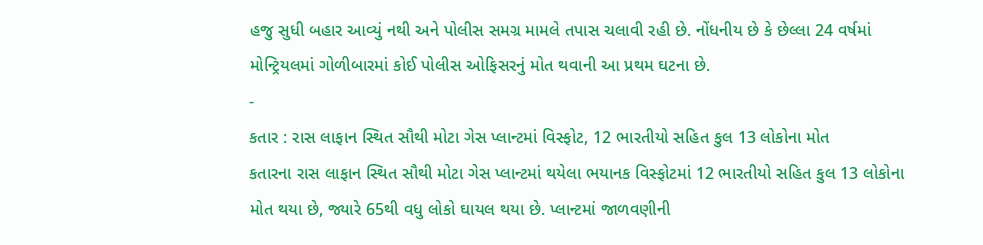હજુ સુધી બહાર આવ્યું નથી અને પોલીસ સમગ્ર મામલે તપાસ ચલાવી રહી છે. નોંધનીય છે કે છેલ્લા 24 વર્ષમાં મોન્ટ્રિયલમાં ગોળીબારમાં કોઈ પોલીસ ઓફિસરનું મોત થવાની આ પ્રથમ ઘટના છે.
-
કતાર : રાસ લાફાન સ્થિત સૌથી મોટા ગેસ પ્લાન્ટમાં વિસ્ફોટ, 12 ભારતીયો સહિત કુલ 13 લોકોના મોત
કતારના રાસ લાફાન સ્થિત સૌથી મોટા ગેસ પ્લાન્ટમાં થયેલા ભયાનક વિસ્ફોટમાં 12 ભારતીયો સહિત કુલ 13 લોકોના મોત થયા છે, જ્યારે 65થી વધુ લોકો ઘાયલ થયા છે. પ્લાન્ટમાં જાળવણીની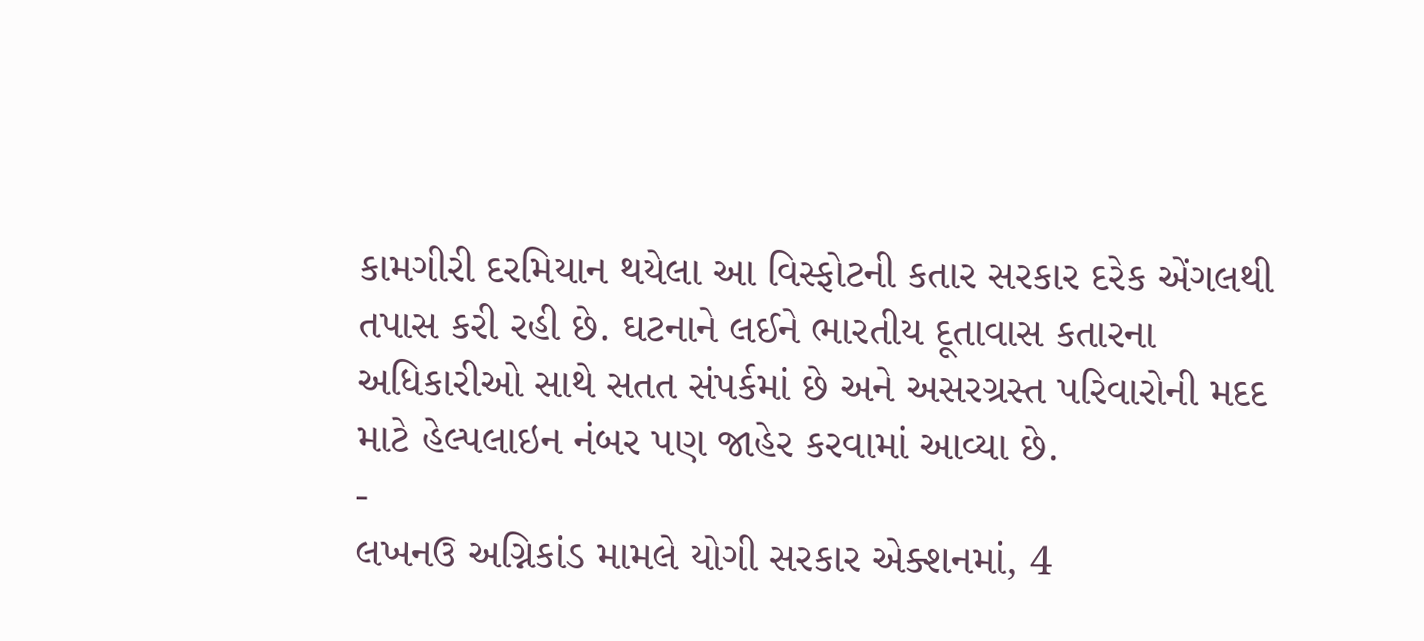કામગીરી દરમિયાન થયેલા આ વિસ્ફોટની કતાર સરકાર દરેક એંગલથી તપાસ કરી રહી છે. ઘટનાને લઈને ભારતીય દૂતાવાસ કતારના અધિકારીઓ સાથે સતત સંપર્કમાં છે અને અસરગ્રસ્ત પરિવારોની મદદ માટે હેલ્પલાઇન નંબર પણ જાહેર કરવામાં આવ્યા છે.
-
લખનઉ અગ્નિકાંડ મામલે યોગી સરકાર એક્શનમાં, 4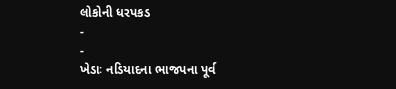લોકોની ધરપકડ
-
-
ખેડાઃ નડિયાદના ભાજપના પૂર્વ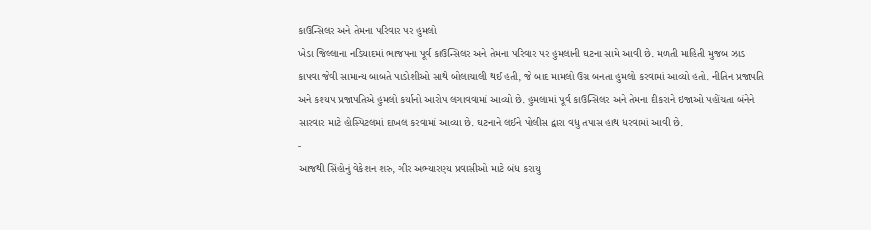કાઉન્સિલર અને તેમના પરિવાર પર હુમલો
ખેડા જિલ્લાના નડિયાદમાં ભાજપના પૂર્વ કાઉન્સિલર અને તેમના પરિવાર પર હુમલાની ઘટના સામે આવી છે. મળતી માહિતી મુજબ ઝાડ કાપવા જેવી સામાન્ય બાબતે પાડોશીઓ સાથે બોલાચાલી થઈ હતી, જે બાદ મામલો ઉગ્ર બનતા હુમલો કરવામાં આવ્યો હતો. નીતિન પ્રજાપતિ અને કશ્યપ પ્રજાપતિએ હુમલો કર્યાનો આરોપ લગાવવામાં આવ્યો છે. હુમલામાં પૂર્વ કાઉન્સિલર અને તેમના દીકરાને ઇજાઓ પહોંચતા બંનેને સારવાર માટે હોસ્પિટલમાં દાખલ કરવામાં આવ્યા છે. ઘટનાને લઈને પોલીસ દ્વારા વધુ તપાસ હાથ ધરવામાં આવી છે.
-
આજથી સિંહોનું વેકેશન શરુ, ગીર અભ્યારણ્ય પ્રવાસીઓ માટે બંધ કરાયુ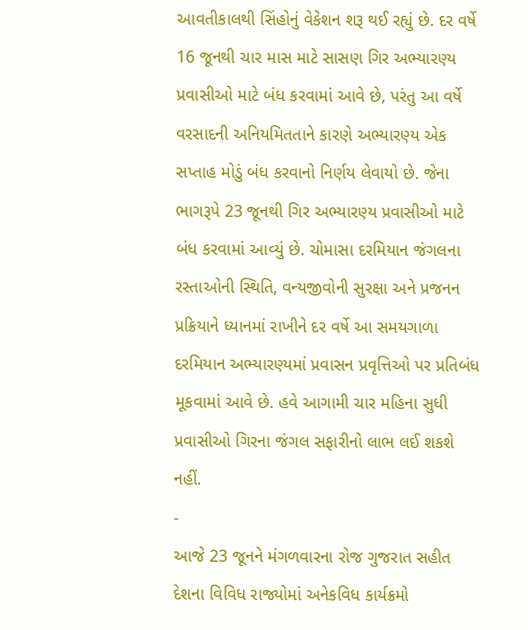આવતીકાલથી સિંહોનું વેકેશન શરૂ થઈ રહ્યું છે. દર વર્ષે 16 જૂનથી ચાર માસ માટે સાસણ ગિર અભ્યારણ્ય પ્રવાસીઓ માટે બંધ કરવામાં આવે છે, પરંતુ આ વર્ષે વરસાદની અનિયમિતતાને કારણે અભ્યારણ્ય એક સપ્તાહ મોડું બંધ કરવાનો નિર્ણય લેવાયો છે. જેના ભાગરૂપે 23 જૂનથી ગિર અભ્યારણ્ય પ્રવાસીઓ માટે બંધ કરવામાં આવ્યું છે. ચોમાસા દરમિયાન જંગલના રસ્તાઓની સ્થિતિ, વન્યજીવોની સુરક્ષા અને પ્રજનન પ્રક્રિયાને ધ્યાનમાં રાખીને દર વર્ષે આ સમયગાળા દરમિયાન અભ્યારણ્યમાં પ્રવાસન પ્રવૃત્તિઓ પર પ્રતિબંધ મૂકવામાં આવે છે. હવે આગામી ચાર મહિના સુધી પ્રવાસીઓ ગિરના જંગલ સફારીનો લાભ લઈ શકશે નહીં.
-
આજે 23 જૂનને મંગળવારના રોજ ગુજરાત સહીત દેશના વિવિધ રાજ્યોમાં અનેકવિધ કાર્યક્રમો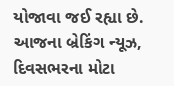યોજાવા જઈ રહ્યા છે. આજના બ્રેકિંગ ન્યૂઝ, દિવસભરના મોટા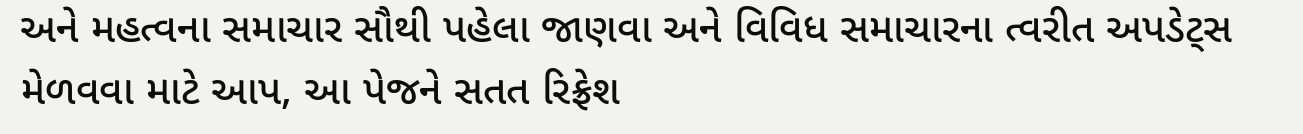અને મહત્વના સમાચાર સૌથી પહેલા જાણવા અને વિવિધ સમાચારના ત્વરીત અપડેટ્સ મેળવવા માટે આપ, આ પેજને સતત રિફ્રેશ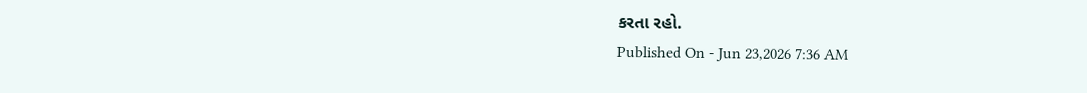કરતા રહો.
Published On - Jun 23,2026 7:36 AM